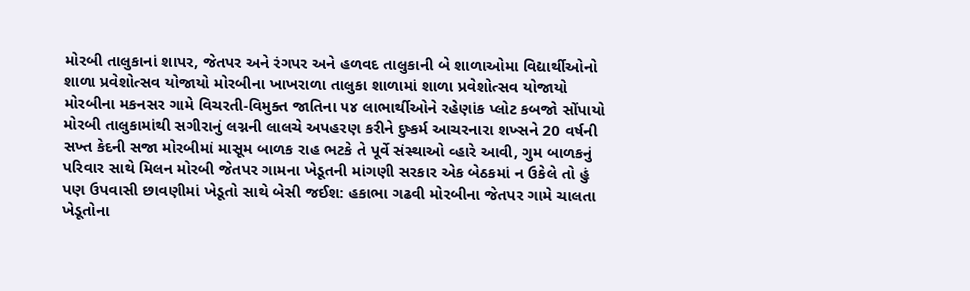મોરબી તાલુકાનાં શાપર, જેતપર અને રંગપર અને હળવદ તાલુકાની બે શાળાઓમા વિદ્યાર્થીઓનો શાળા પ્રવેશોત્સવ યોજાયો મોરબીના ખાખરાળા તાલુકા શાળામાં શાળા પ્રવેશોત્સવ યોજાયો મોરબીના મકનસર ગામે વિચરતી-વિમુક્ત જાતિના ૫૪ લાભાર્થીઓને રહેણાંક પ્લોટ કબજો સોંપાયો મોરબી તાલુકામાંથી સગીરાનું લગ્નની લાલચે અપહરણ કરીને દુષ્કર્મ આચરનારા શખ્સને 20 વર્ષની સખ્ત કેદની સજા મોરબીમાં માસૂમ બાળક રાહ ભટકે તે પૂર્વે સંસ્થાઓ વ્હારે આવી, ગુમ બાળકનું પરિવાર સાથે મિલન મોરબી જેતપર ગામના ખેડૂતની માંગણી સરકાર એક બેઠકમાં ન ઉકેલે તો હું પણ ઉપવાસી છાવણીમાં ખેડૂતો સાથે બેસી જઈશ: હકાભા ગઢવી મોરબીના જેતપર ગામે ચાલતા ખેડૂતોના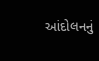આંદોલનનું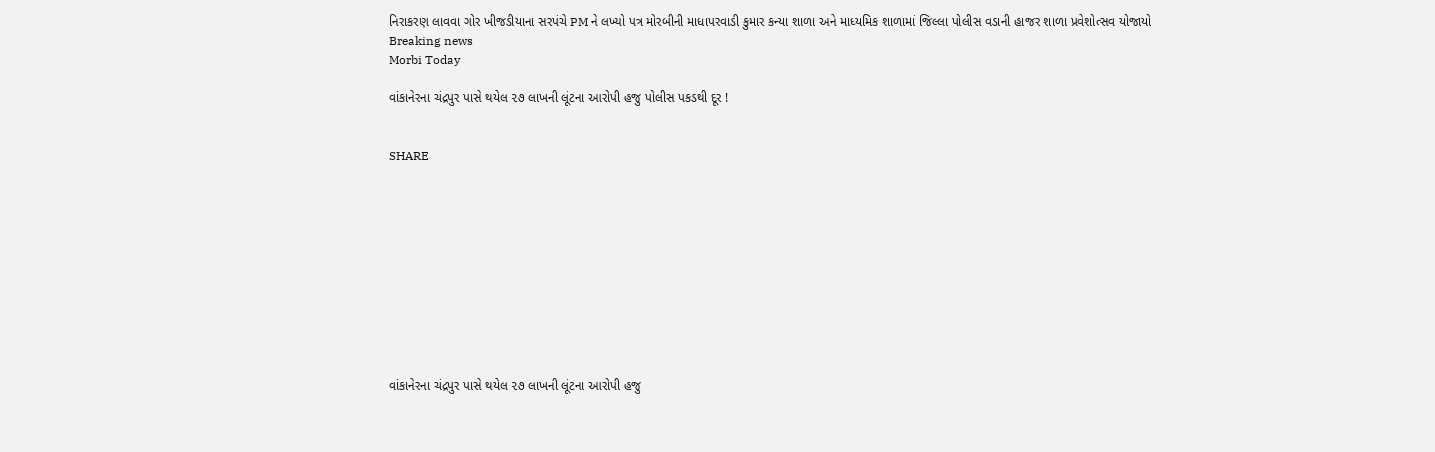નિરાકરણ લાવવા ગોર ખીજડીયાના સરપંચે PM ને લખ્યો પત્ર મોરબીની માધાપરવાડી કુમાર કન્યા શાળા અને માધ્યમિક શાળામાં જિલ્લા પોલીસ વડાની હાજર શાળા પ્રવેશોત્સવ યોજાયો
Breaking news
Morbi Today

વાંકાનેરના ચંદ્રપુર પાસે થયેલ ૨૭ લાખની લૂંટના આરોપી હજુ પોલીસ પકડથી દૂર !


SHARE











વાંકાનેરના ચંદ્રપુર પાસે થયેલ ૨૭ લાખની લૂંટના આરોપી હજુ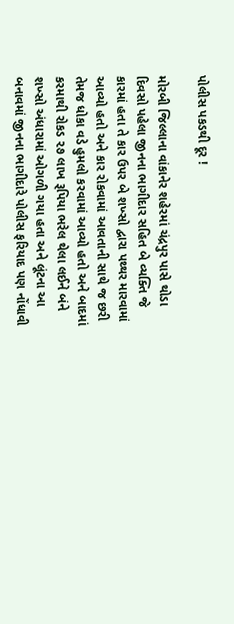પોલીસ પકડથી દૂર !

મોરબી જિલ્લાના વાંકાનેર શહેરમાં ચંદ્રપુર પાસે થોડા દિવસો પહેલા જીનના ભાગીદાર સહિત બે વ્યક્તિ જે કારમાં હતા તે કાર ઉપર બે શખ્સો દ્વારા પથ્થર મારવામાં આવ્યો હતો અને કાર રોકવામાં આવતાની સાથે જ છરી તેમજ ધોકા વડે હુમલો કરવામાં આવ્યો હતો અને બાદમાં કરમાથી રોકડ ૨૭ લાખ રૂપિયા ભરેલ થેલા લઈને બંને શખ્સો અંધારામાં ઓગળી ગયા હતા અને લૂંટના આ બનાવમાં જીનના ભાગીદારે પોલીસ ફરિયાદ પણ નોંધાવી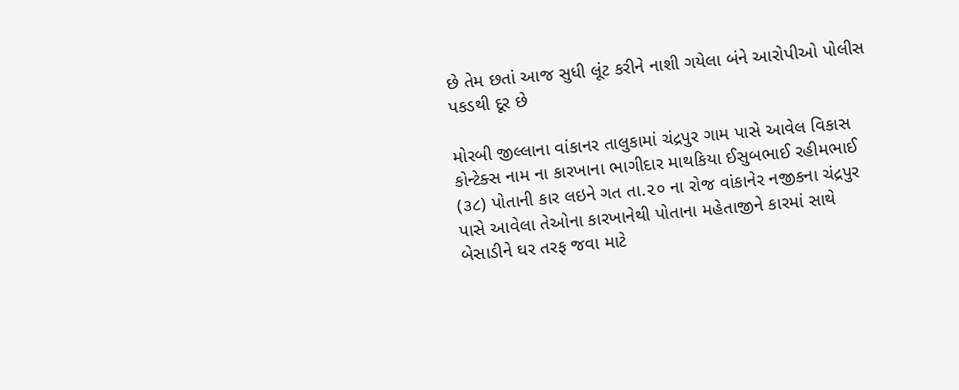છે તેમ છતાં આજ સુધી લૂંટ કરીને નાશી ગયેલા બંને આરોપીઓ પોલીસ પકડથી દૂર છે

મોરબી જીલ્લાના વાંકાનર તાલુકામાં ચંદ્રપુર ગામ પાસે આવેલ વિકાસ કોન્ટેક્સ નામ ના કારખાના ભાગીદાર માથકિયા ઈસુબભાઈ રહીમભાઈ (૩૮) પોતાની કાર લઇને ગત તા.૨૦ ના રોજ વાંકાનેર નજીકના ચંદ્રપુર પાસે આવેલા તેઓના કારખાનેથી પોતાના મહેતાજીને કારમાં સાથે બેસાડીને ઘર તરફ જવા માટે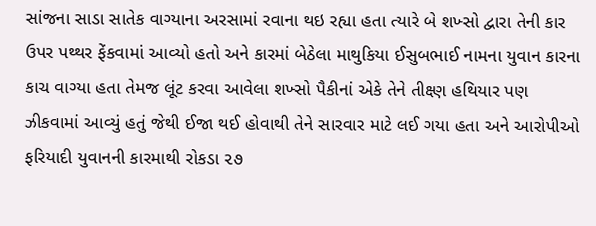સાંજના સાડા સાતેક વાગ્યાના અરસામાં રવાના થઇ રહ્યા હતા ત્યારે બે શખ્સો દ્વારા તેની કાર ઉપર પથ્થર ફેંકવામાં આવ્યો હતો અને કારમાં બેઠેલા માથુકિયા ઈસુબભાઈ નામના યુવાન કારના કાચ વાગ્યા હતા તેમજ લૂંટ કરવા આવેલા શખ્સો પૈકીનાં એકે તેને તીક્ષ્ણ હથિયાર પણ ઝીકવામાં આવ્યું હતું જેથી ઈજા થઈ હોવાથી તેને સારવાર માટે લઈ ગયા હતા અને આરોપીઓ ફરિયાદી યુવાનની કારમાથી રોકડા ૨૭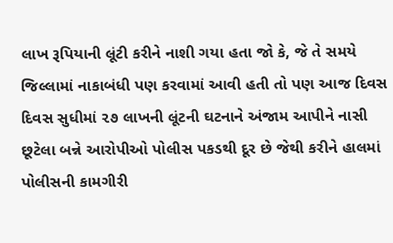લાખ રૂપિયાની લૂંટી કરીને નાશી ગયા હતા જો કે, જે તે સમયે જિલ્લામાં નાકાબંધી પણ કરવામાં આવી હતી તો પણ આજ દિવસ દિવસ સુધીમાં ૨૭ લાખની લૂંટની ઘટનાને અંજામ આપીને નાસી છૂટેલા બન્ને આરોપીઓ પોલીસ પકડથી દૂર છે જેથી કરીને હાલમાં પોલીસની કામગીરી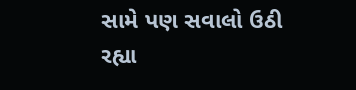સામે પણ સવાલો ઉઠી રહ્યા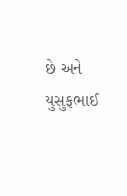છે અને યુસુફભાઈ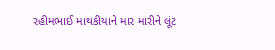રહીમભાઈ માથકીયાને માર મારીને લૂંટ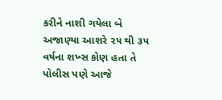કરીને નાશી ગયેલા બે અજાણ્યા આશરે ૨૫ થી ૩૫ વર્ષના શખ્સ કોણ હતા તે પોલીસ પણે આજે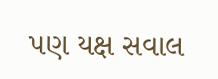પણ યક્ષ સવાલ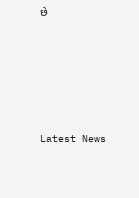છે






Latest News